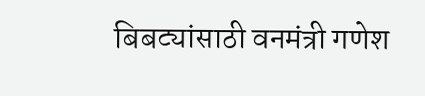बिबट्यांसाठी वनमंत्री गणेश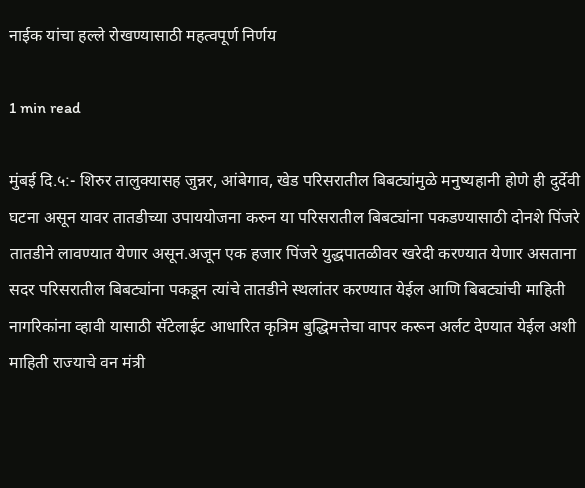नाईक यांचा हल्ले रोखण्यासाठी महत्वपूर्ण निर्णय

1 min read

मुंबई दि.५:- शिरुर तालुक्यासह जुन्नर, आंबेगाव, खेड परिसरातील बिबट्यांमुळे मनुष्यहानी होणे ही दुर्देवी घटना असून यावर तातडीच्या उपाययोजना करुन या परिसरातील बिबट्यांना पकडण्यासाठी दोनशे पिंजरे तातडीने लावण्यात येणार असून.अजून एक हजार पिंजरे युद्धपातळीवर खरेदी करण्यात येणार असताना सदर परिसरातील बिबट्यांना पकडून त्यांचे तातडीने स्थलांतर करण्यात येईल आणि बिबट्यांची माहिती नागरिकांना व्हावी यासाठी सॅटेलाईट आधारित कृत्रिम बुद्धिमत्तेचा वापर करून अर्लट देण्यात येईल अशी माहिती राज्याचे वन मंत्री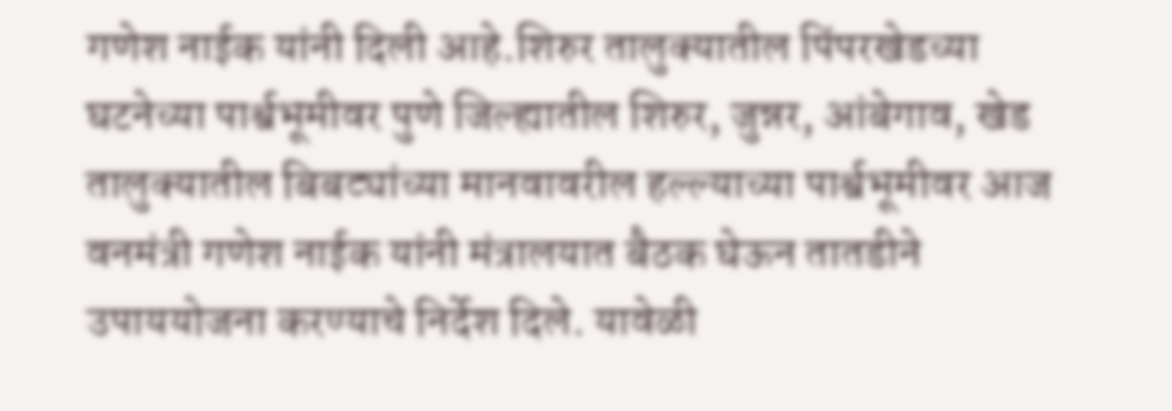गणेश नाईक यांनी दिली आहे.शिरुर तालुक्यातील पिंपरखेडच्या घटनेच्या पार्श्वभूमीवर पुणे जिल्ह्यातील शिरुर, जुन्नर, आंबेगाव, खेड तालुक्यातील बिबट्यांच्या मानवावरील हल्ल्याच्या पार्श्वभूमीवर आज वनमंत्री गणेश नाईक यांनी मंत्रालयात बैठक घेऊन तातडीने उपाययोजना करण्याचे निर्देश दिले. यावेळी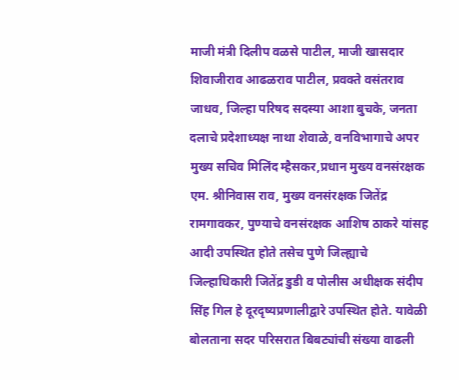माजी मंत्री दिलीप वळसे पाटील, माजी खासदार शिवाजीराव आढळराव पाटील, प्रवक्ते वसंतराव जाधव, जिल्हा परिषद सदस्या आशा बुचके, जनता दलाचे प्रदेशाध्यक्ष नाथा शेवाळे, वनविभागाचे अपर मुख्य सचिव मिलिंद म्हैसकर,प्रधान मुख्य वनसंरक्षक एम. श्रीनिवास राव, मुख्य वनसंरक्षक जितेंद्र रामगावकर, पुण्याचे वनसंरक्षक आशिष ठाकरे यांसह आदी उपस्थित होते तसेच पुणे जिल्ह्याचे जिल्हाधिकारी जितेंद्र डुडी व पोलीस अधीक्षक संदीप सिंह गिल हे दूरदृष्यप्रणालीद्वारे उपस्थित होते. यावेळी बोलताना सदर परिसरात बिबट्यांची संख्या वाढली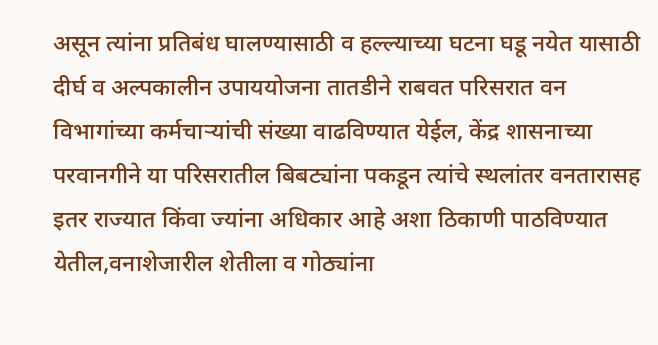असून त्यांना प्रतिबंध घालण्यासाठी व हल्ल्याच्या घटना घडू नयेत यासाठी दीर्घ व अल्पकालीन उपाययोजना तातडीने राबवत परिसरात वन विभागांच्या कर्मचाऱ्यांची संख्या वाढविण्यात येईल, केंद्र शासनाच्या परवानगीने या परिसरातील बिबट्यांना पकडून त्यांचे स्थलांतर वनतारासह इतर राज्यात किंवा ज्यांना अधिकार आहे अशा ठिकाणी पाठविण्यात येतील,वनाशेजारील शेतीला व गोठ्यांना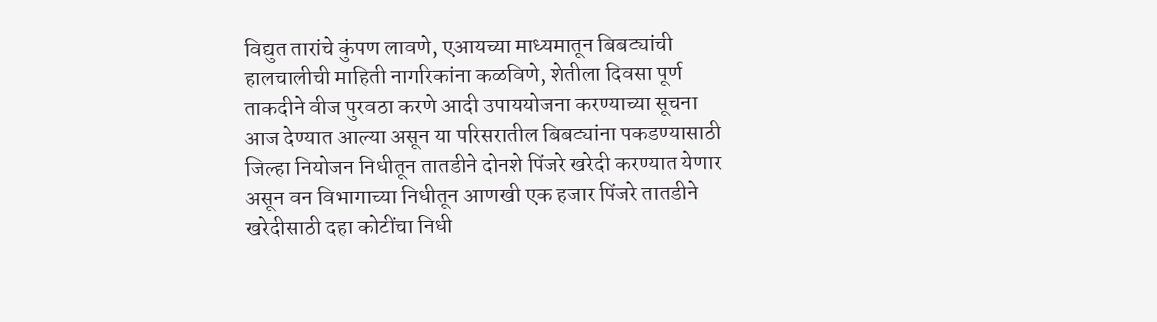विद्युत तारांचे कुंपण लावणे, एआयच्या माध्यमातून बिबट्यांची हालचालीची माहिती नागरिकांना कळविणे, शेतीला दिवसा पूर्ण ताकदीने वीज पुरवठा करणे आदी उपाययोजना करण्याच्या सूचना आज देण्यात आल्या असून या परिसरातील बिबट्यांना पकडण्यासाठी जिल्हा नियोजन निधीतून तातडीने दोनशे पिंजरे खरेदी करण्यात येणार असून वन विभागाच्या निधीतून आणखी एक हजार पिंजरे तातडीने खरेदीसाठी दहा कोटींचा निधी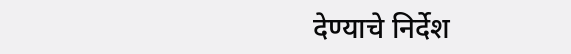देण्याचे निर्देश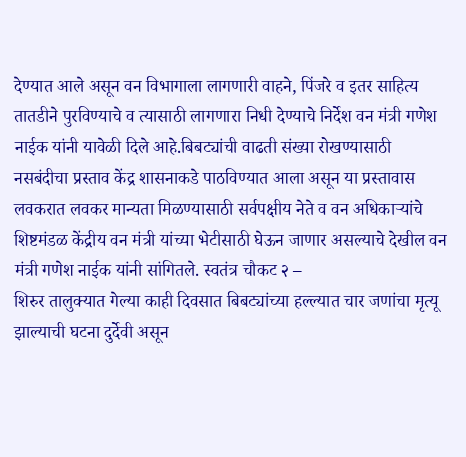देण्यात आले असून वन विभागाला लागणारी वाहने, पिंजरे व इतर साहित्य तातडीने पुरविण्याचे व त्यासाठी लागणारा निधी देण्याचे निर्देश वन मंत्री गणेश नाईक यांनी यावेळी दिले आहे.बिबट्यांची वाढती संख्या रोखण्यासाठी नसबंदीचा प्रस्ताव केंद्र शासनाकडे पाठविण्यात आला असून या प्रस्तावास लवकरात लवकर मान्यता मिळण्यासाठी सर्वपक्षीय नेते व वन अधिकाऱ्यांचे शिष्टमंडळ केंद्रीय वन मंत्री यांच्या भेटीसाठी घेऊन जाणार असल्याचे देखील वन मंत्री गणेश नाईक यांनी सांगितले. स्वतंत्र चौकट २ –
शिरुर तालुक्यात गेल्या काही दिवसात बिबट्यांच्या हल्ल्यात चार जणांचा मृत्यू झाल्याची घटना दुर्देवी असून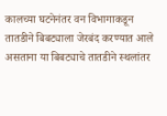कालच्या घटनेनंतर वन विभागाकडून तातडीने बिबट्याला जेरबंद करण्यात आले असताना या बिबट्याचे तातडीने स्थलांतर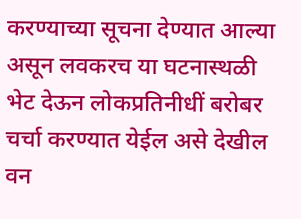करण्याच्या सूचना देण्यात आल्या असून लवकरच या घटनास्थळी भेट देऊन लोकप्रतिनीधीं बरोबर चर्चा करण्यात येईल असे देखील वन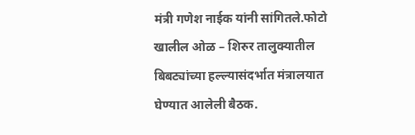मंत्री गणेश नाईक यांनी सांगितले.फोटो खालील ओळ – शिरुर तालुक्यातील बिबट्यांच्या हल्ल्यासंदर्भात मंत्रालयात घेण्यात आलेली बैठक.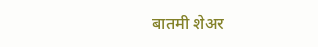बातमी शेअर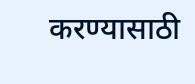करण्यासाठी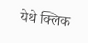येथे क्लिक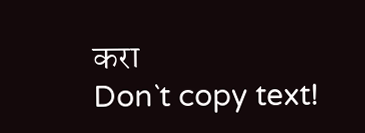करा
Don`t copy text!